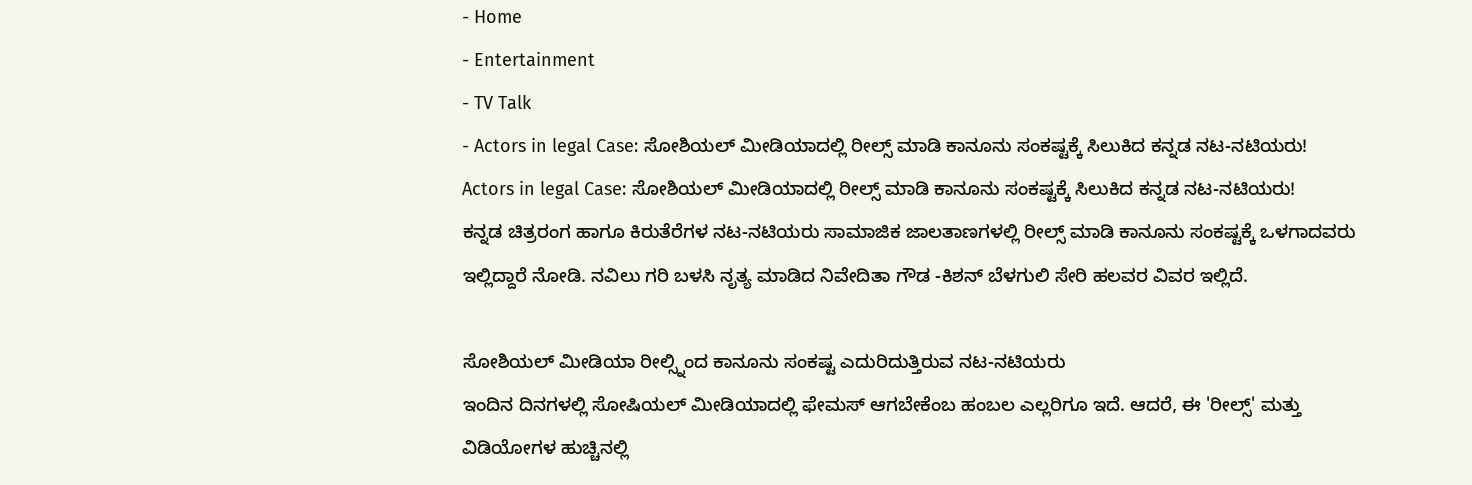- Home
- Entertainment
- TV Talk
- Actors in legal Case: ಸೋಶಿಯಲ್ ಮೀಡಿಯಾದಲ್ಲಿ ರೀಲ್ಸ್ ಮಾಡಿ ಕಾನೂನು ಸಂಕಷ್ಟಕ್ಕೆ ಸಿಲುಕಿದ ಕನ್ನಡ ನಟ-ನಟಿಯರು!
Actors in legal Case: ಸೋಶಿಯಲ್ ಮೀಡಿಯಾದಲ್ಲಿ ರೀಲ್ಸ್ ಮಾಡಿ ಕಾನೂನು ಸಂಕಷ್ಟಕ್ಕೆ ಸಿಲುಕಿದ ಕನ್ನಡ ನಟ-ನಟಿಯರು!
ಕನ್ನಡ ಚಿತ್ರರಂಗ ಹಾಗೂ ಕಿರುತೆರೆಗಳ ನಟ-ನಟಿಯರು ಸಾಮಾಜಿಕ ಜಾಲತಾಣಗಳಲ್ಲಿ ರೀಲ್ಸ್ ಮಾಡಿ ಕಾನೂನು ಸಂಕಷ್ಟಕ್ಕೆ ಒಳಗಾದವರು ಇಲ್ಲಿದ್ದಾರೆ ನೋಡಿ. ನವಿಲು ಗರಿ ಬಳಸಿ ನೃತ್ಯ ಮಾಡಿದ ನಿವೇದಿತಾ ಗೌಡ -ಕಿಶನ್ ಬೆಳಗುಲಿ ಸೇರಿ ಹಲವರ ವಿವರ ಇಲ್ಲಿದೆ.

ಸೋಶಿಯಲ್ ಮೀಡಿಯಾ ರೀಲ್ಸ್ನಿಂದ ಕಾನೂನು ಸಂಕಷ್ಟ ಎದುರಿದುತ್ತಿರುವ ನಟ-ನಟಿಯರು
ಇಂದಿನ ದಿನಗಳಲ್ಲಿ ಸೋಷಿಯಲ್ ಮೀಡಿಯಾದಲ್ಲಿ ಫೇಮಸ್ ಆಗಬೇಕೆಂಬ ಹಂಬಲ ಎಲ್ಲರಿಗೂ ಇದೆ. ಆದರೆ, ಈ 'ರೀಲ್ಸ್' ಮತ್ತು ವಿಡಿಯೋಗಳ ಹುಚ್ಚಿನಲ್ಲಿ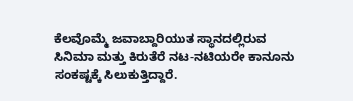ಕೆಲವೊಮ್ಮೆ ಜವಾಬ್ದಾರಿಯುತ ಸ್ಥಾನದಲ್ಲಿರುವ ಸಿನಿಮಾ ಮತ್ತು ಕಿರುತೆರೆ ನಟ-ನಟಿಯರೇ ಕಾನೂನು ಸಂಕಷ್ಟಕ್ಕೆ ಸಿಲುಕುತ್ತಿದ್ದಾರೆ.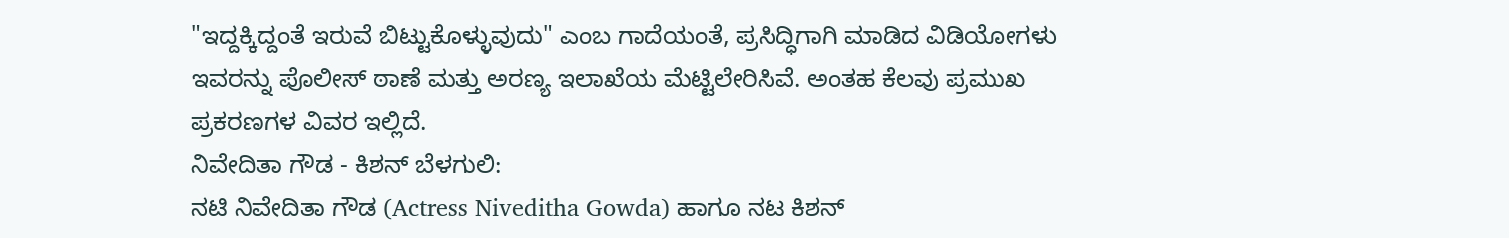"ಇದ್ದಕ್ಕಿದ್ದಂತೆ ಇರುವೆ ಬಿಟ್ಟುಕೊಳ್ಳುವುದು" ಎಂಬ ಗಾದೆಯಂತೆ, ಪ್ರಸಿದ್ಧಿಗಾಗಿ ಮಾಡಿದ ವಿಡಿಯೋಗಳು ಇವರನ್ನು ಪೊಲೀಸ್ ಠಾಣೆ ಮತ್ತು ಅರಣ್ಯ ಇಲಾಖೆಯ ಮೆಟ್ಟಿಲೇರಿಸಿವೆ. ಅಂತಹ ಕೆಲವು ಪ್ರಮುಖ ಪ್ರಕರಣಗಳ ವಿವರ ಇಲ್ಲಿದೆ.
ನಿವೇದಿತಾ ಗೌಡ - ಕಿಶನ್ ಬೆಳಗುಲಿ:
ನಟಿ ನಿವೇದಿತಾ ಗೌಡ (Actress Niveditha Gowda) ಹಾಗೂ ನಟ ಕಿಶನ್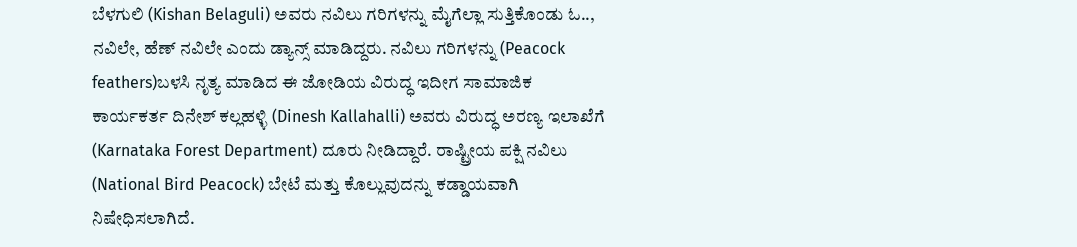ಬೆಳಗುಲಿ (Kishan Belaguli) ಅವರು ನವಿಲು ಗರಿಗಳನ್ನು ಮೈಗೆಲ್ಲಾ ಸುತ್ತಿಕೊಂಡು ಓ.., ನವಿಲೇ, ಹೆಣ್ ನವಿಲೇ ಎಂದು ಡ್ಯಾನ್ಸ್ ಮಾಡಿದ್ದರು. ನವಿಲು ಗರಿಗಳನ್ನು (Peacock feathers)ಬಳಸಿ ನೃತ್ಯ ಮಾಡಿದ ಈ ಜೋಡಿಯ ವಿರುದ್ಧ ಇದೀಗ ಸಾಮಾಜಿಕ ಕಾರ್ಯಕರ್ತ ದಿನೇಶ್ ಕಲ್ಲಹಳ್ಳಿ (Dinesh Kallahalli) ಅವರು ವಿರುದ್ಧ ಅರಣ್ಯ ಇಲಾಖೆಗೆ (Karnataka Forest Department) ದೂರು ನೀಡಿದ್ದಾರೆ. ರಾಷ್ಟ್ರೀಯ ಪಕ್ಷಿ ನವಿಲು (National Bird Peacock) ಬೇಟೆ ಮತ್ತು ಕೊಲ್ಲುವುದನ್ನು ಕಡ್ಡಾಯವಾಗಿ ನಿಷೇಧಿಸಲಾಗಿದೆ.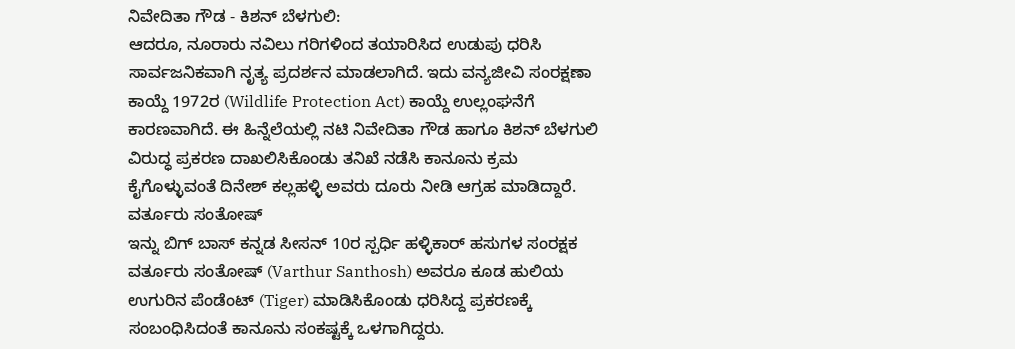ನಿವೇದಿತಾ ಗೌಡ - ಕಿಶನ್ ಬೆಳಗುಲಿ:
ಆದರೂ, ನೂರಾರು ನವಿಲು ಗರಿಗಳಿಂದ ತಯಾರಿಸಿದ ಉಡುಪು ಧರಿಸಿ ಸಾರ್ವಜನಿಕವಾಗಿ ನೃತ್ಯ ಪ್ರದರ್ಶನ ಮಾಡಲಾಗಿದೆ. ಇದು ವನ್ಯಜೀವಿ ಸಂರಕ್ಷಣಾ ಕಾಯ್ದೆ 1972ರ (Wildlife Protection Act) ಕಾಯ್ದೆ ಉಲ್ಲಂಘನೆಗೆ ಕಾರಣವಾಗಿದೆ. ಈ ಹಿನ್ನೆಲೆಯಲ್ಲಿ ನಟಿ ನಿವೇದಿತಾ ಗೌಡ ಹಾಗೂ ಕಿಶನ್ ಬೆಳಗುಲಿ ವಿರುದ್ಧ ಪ್ರಕರಣ ದಾಖಲಿಸಿಕೊಂಡು ತನಿಖೆ ನಡೆಸಿ ಕಾನೂನು ಕ್ರಮ ಕೈಗೊಳ್ಳುವಂತೆ ದಿನೇಶ್ ಕಲ್ಲಹಳ್ಳಿ ಅವರು ದೂರು ನೀಡಿ ಆಗ್ರಹ ಮಾಡಿದ್ದಾರೆ.
ವರ್ತೂರು ಸಂತೋಷ್
ಇನ್ನು ಬಿಗ್ ಬಾಸ್ ಕನ್ನಡ ಸೀಸನ್ 10ರ ಸ್ಪರ್ಧಿ ಹಳ್ಳಿಕಾರ್ ಹಸುಗಳ ಸಂರಕ್ಷಕ ವರ್ತೂರು ಸಂತೋಷ್ (Varthur Santhosh) ಅವರೂ ಕೂಡ ಹುಲಿಯ ಉಗುರಿನ ಪೆಂಡೆಂಟ್ (Tiger) ಮಾಡಿಸಿಕೊಂಡು ಧರಿಸಿದ್ದ ಪ್ರಕರಣಕ್ಕೆ ಸಂಬಂಧಿಸಿದಂತೆ ಕಾನೂನು ಸಂಕಷ್ಟಕ್ಕೆ ಒಳಗಾಗಿದ್ದರು.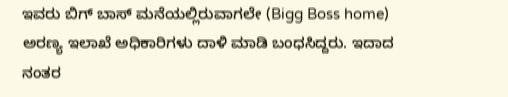ಇವರು ಬಿಗ್ ಬಾಸ್ ಮನೆಯಲ್ಲಿರುವಾಗಲೇ (Bigg Boss home) ಅರಣ್ಯ ಇಲಾಖೆ ಅಧಿಕಾರಿಗಳು ದಾಳಿ ಮಾಡಿ ಬಂಧಸಿದ್ದರು. ಇದಾದ ನಂತರ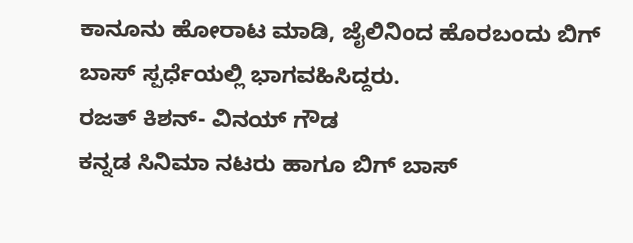ಕಾನೂನು ಹೋರಾಟ ಮಾಡಿ, ಜೈಲಿನಿಂದ ಹೊರಬಂದು ಬಿಗ್ ಬಾಸ್ ಸ್ಪರ್ಧೆಯಲ್ಲಿ ಭಾಗವಹಿಸಿದ್ದರು.
ರಜತ್ ಕಿಶನ್- ವಿನಯ್ ಗೌಡ
ಕನ್ನಡ ಸಿನಿಮಾ ನಟರು ಹಾಗೂ ಬಿಗ್ ಬಾಸ್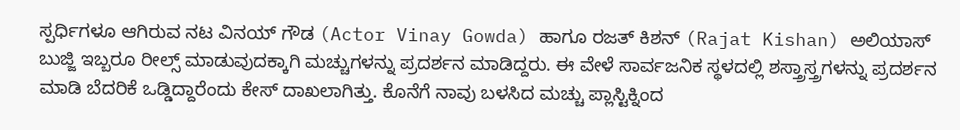ಸ್ಪರ್ಧಿಗಳೂ ಆಗಿರುವ ನಟ ವಿನಯ್ ಗೌಡ (Actor Vinay Gowda) ಹಾಗೂ ರಜತ್ ಕಿಶನ್ (Rajat Kishan) ಅಲಿಯಾಸ್ ಬುಜ್ಜಿ ಇಬ್ಬರೂ ರೀಲ್ಸ್ ಮಾಡುವುದಕ್ಕಾಗಿ ಮಚ್ಚುಗಳನ್ನು ಪ್ರದರ್ಶನ ಮಾಡಿದ್ದರು. ಈ ವೇಳೆ ಸಾರ್ವಜನಿಕ ಸ್ಥಳದಲ್ಲಿ ಶಸ್ತ್ರಾಸ್ತ್ರಗಳನ್ನು ಪ್ರದರ್ಶನ ಮಾಡಿ ಬೆದರಿಕೆ ಒಡ್ಡಿದ್ದಾರೆಂದು ಕೇಸ್ ದಾಖಲಾಗಿತ್ತು. ಕೊನೆಗೆ ನಾವು ಬಳಸಿದ ಮಚ್ಚು ಪ್ಲಾಸ್ಟಿಕ್ನಿಂದ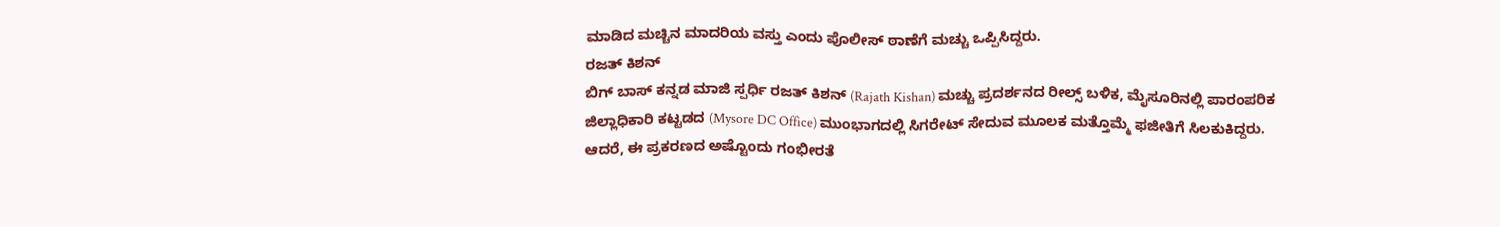ಮಾಡಿದ ಮಚ್ಚಿನ ಮಾದರಿಯ ವಸ್ತು ಎಂದು ಪೊಲೀಸ್ ಠಾಣೆಗೆ ಮಚ್ಚು ಒಪ್ಪಿಸಿದ್ದರು.
ರಜತ್ ಕಿಶನ್
ಬಿಗ್ ಬಾಸ್ ಕನ್ನಡ ಮಾಜಿ ಸ್ಪರ್ಧಿ ರಜತ್ ಕಿಶನ್ (Rajath Kishan) ಮಚ್ಚು ಪ್ರದರ್ಶನದ ರೀಲ್ಸ್ ಬಳಿಕ, ಮೈಸೂರಿನಲ್ಲಿ ಪಾರಂಪರಿಕ ಜಿಲ್ಲಾಧಿಕಾರಿ ಕಟ್ಟಡದ (Mysore DC Office) ಮುಂಭಾಗದಲ್ಲಿ ಸಿಗರೇಟ್ ಸೇದುವ ಮೂಲಕ ಮತ್ತೊಮ್ಮೆ ಫಜೀತಿಗೆ ಸಿಲಕುಕಿದ್ದರು. ಆದರೆ, ಈ ಪ್ರಕರಣದ ಅಷ್ಟೊಂದು ಗಂಭೀರತೆ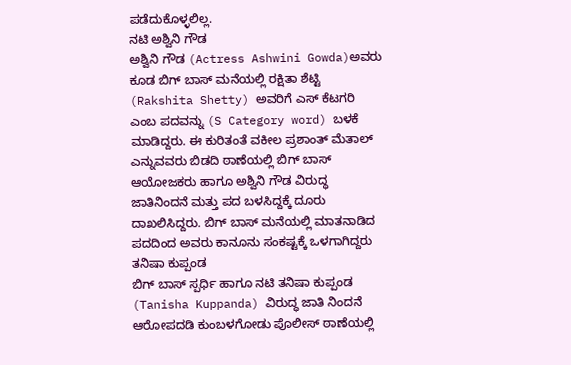ಪಡೆದುಕೊಳ್ಳಲಿಲ್ಲ.
ನಟಿ ಅಶ್ವಿನಿ ಗೌಡ
ಅಶ್ವಿನಿ ಗೌಡ (Actress Ashwini Gowda)ಅವರು ಕೂಡ ಬಿಗ್ ಬಾಸ್ ಮನೆಯಲ್ಲಿ ರಕ್ಷಿತಾ ಶೆಟ್ಟಿ (Rakshita Shetty) ಅವರಿಗೆ ಎಸ್ ಕೆಟಗರಿ ಎಂಬ ಪದವನ್ನು (S Category word) ಬಳಕೆ ಮಾಡಿದ್ದರು. ಈ ಕುರಿತಂತೆ ವಕೀಲ ಪ್ರಶಾಂತ್ ಮೆತಾಲ್ ಎನ್ನುವವರು ಬಿಡದಿ ಠಾಣೆಯಲ್ಲಿ ಬಿಗ್ ಬಾಸ್ ಆಯೋಜಕರು ಹಾಗೂ ಅಶ್ವಿನಿ ಗೌಡ ವಿರುದ್ಧ ಜಾತಿನಿಂದನೆ ಮತ್ತು ಪದ ಬಳಸಿದ್ದಕ್ಕೆ ದೂರು ದಾಖಲಿಸಿದ್ದರು. ಬಿಗ್ ಬಾಸ್ ಮನೆಯಲ್ಲಿ ಮಾತನಾಡಿದ ಪದದಿಂದ ಅವರು ಕಾನೂನು ಸಂಕಷ್ಟಕ್ಕೆ ಒಳಗಾಗಿದ್ದರು
ತನಿಷಾ ಕುಪ್ಪಂಡ
ಬಿಗ್ ಬಾಸ್ ಸ್ಪರ್ಧಿ ಹಾಗೂ ನಟಿ ತನಿಷಾ ಕುಪ್ಪಂಡ (Tanisha Kuppanda) ವಿರುದ್ಧ ಜಾತಿ ನಿಂದನೆ ಆರೋಪದಡಿ ಕುಂಬಳಗೋಡು ಪೊಲೀಸ್ ಠಾಣೆಯಲ್ಲಿ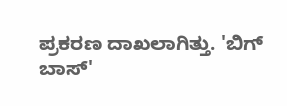ಪ್ರಕರಣ ದಾಖಲಾಗಿತ್ತು. 'ಬಿಗ್ ಬಾಸ್'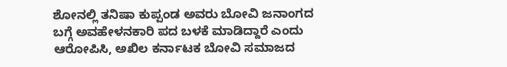ಶೋನಲ್ಲಿ ತನಿಷಾ ಕುಪ್ಪಂಡ ಅವರು ಬೋವಿ ಜನಾಂಗದ ಬಗ್ಗೆ ಅವಹೇಳನಕಾರಿ ಪದ ಬಳಕೆ ಮಾಡಿದ್ದಾರೆ ಎಂದು ಆರೋಪಿಸಿ, ಅಖಿಲ ಕರ್ನಾಟಕ ಬೋವಿ ಸಮಾಜದ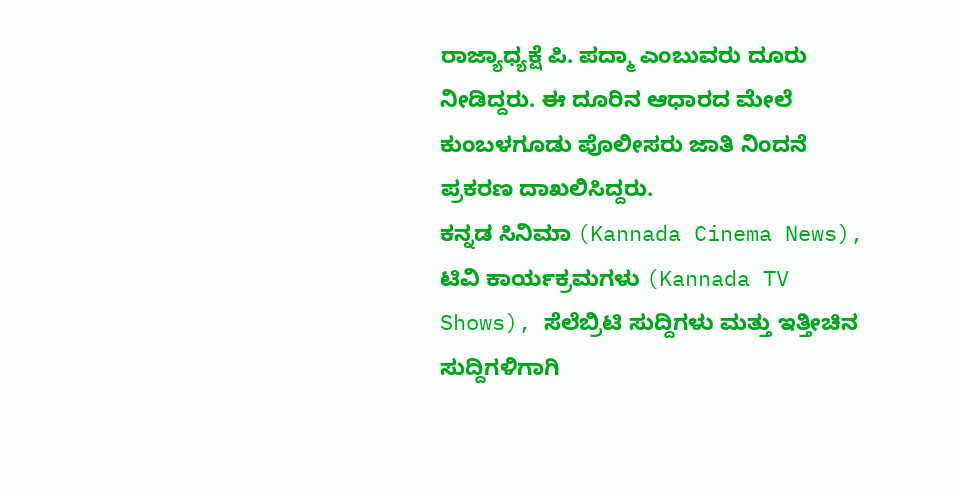ರಾಜ್ಯಾಧ್ಯಕ್ಷೆ ಪಿ. ಪದ್ಮಾ ಎಂಬುವರು ದೂರು ನೀಡಿದ್ದರು. ಈ ದೂರಿನ ಆಧಾರದ ಮೇಲೆ ಕುಂಬಳಗೂಡು ಪೊಲೀಸರು ಜಾತಿ ನಿಂದನೆ ಪ್ರಕರಣ ದಾಖಲಿಸಿದ್ದರು.
ಕನ್ನಡ ಸಿನಿಮಾ (Kannada Cinema News), ಟಿವಿ ಕಾರ್ಯಕ್ರಮಗಳು (Kannada TV Shows), ಸೆಲೆಬ್ರಿಟಿ ಸುದ್ದಿಗಳು ಮತ್ತು ಇತ್ತೀಚಿನ ಸುದ್ದಿಗಳಿಗಾಗಿ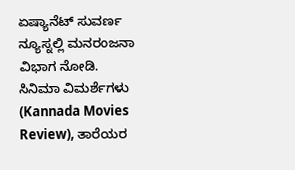ಏಷ್ಯಾನೆಟ್ ಸುವರ್ಣ ನ್ಯೂಸ್ನಲ್ಲಿ ಮನರಂಜನಾ ವಿಭಾಗ ನೋಡಿ. ಸಿನಿಮಾ ವಿಮರ್ಶೆಗಳು (Kannada Movies Review), ತಾರೆಯರ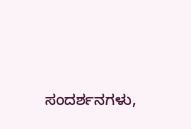ಸಂದರ್ಶನಗಳು,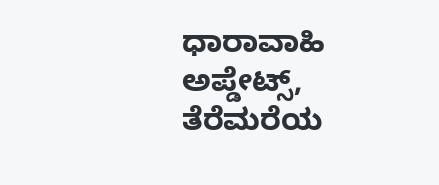ಧಾರಾವಾಹಿ ಅಪ್ಡೇಟ್ಸ್, ತೆರೆಮರೆಯ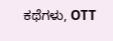ಕಥೆಗಳು, OTT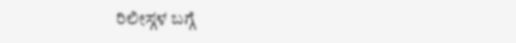ರಿಲೀಸ್ಗಳ ಬಗ್ಗೆ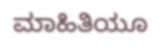ಮಾಹಿತಿಯೂ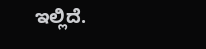ಇಲ್ಲಿದೆ.